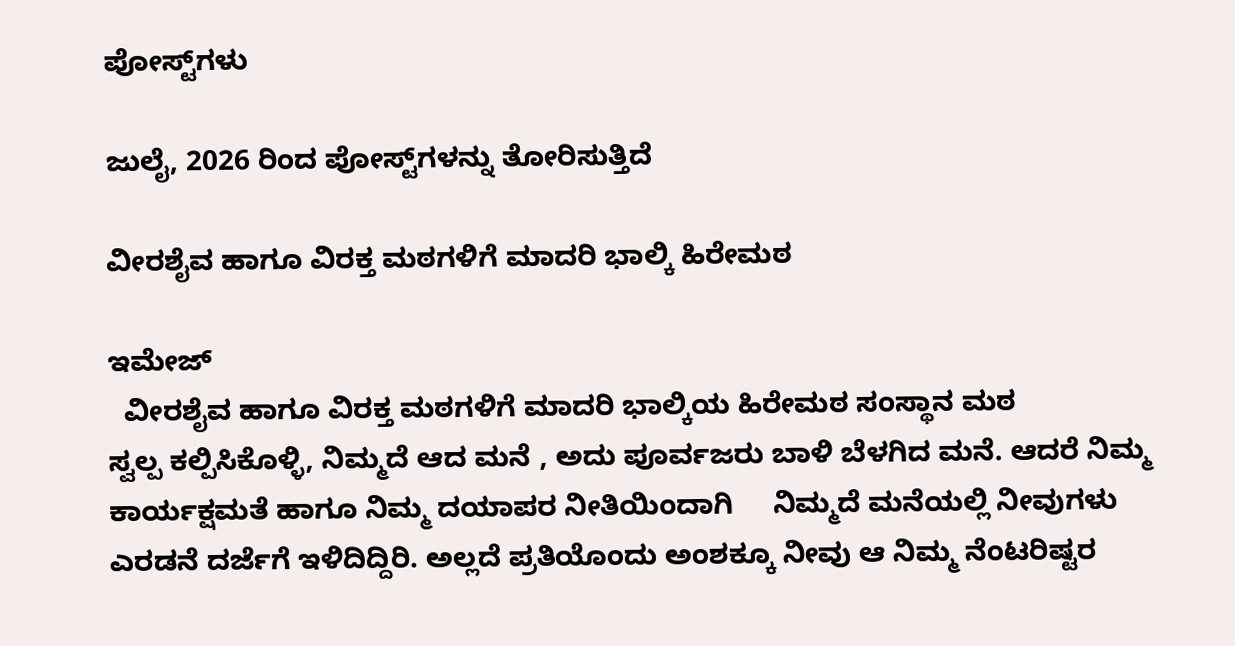ಪೋಸ್ಟ್‌ಗಳು

ಜುಲೈ, 2026 ರಿಂದ ಪೋಸ್ಟ್‌ಗಳನ್ನು ತೋರಿಸುತ್ತಿದೆ

ವೀರಶೈವ ಹಾಗೂ ವಿರಕ್ತ ಮಠಗಳಿಗೆ ಮಾದರಿ ಭಾಲ್ಕಿ ಹಿರೇಮಠ

ಇಮೇಜ್
  ವೀರಶೈವ ಹಾಗೂ ವಿರಕ್ತ ಮಠಗಳಿಗೆ ಮಾದರಿ ಭಾಲ್ಕಿಯ ಹಿರೇಮಠ ಸಂಸ್ಥಾನ ಮಠ           ಸ್ವಲ್ಪ ಕಲ್ಪಿಸಿಕೊಳ್ಳಿ, ನಿಮ್ಮದೆ ಆದ ಮನೆ , ಅದು ಪೂರ್ವಜರು ಬಾಳಿ ಬೆಳಗಿದ ಮನೆ. ಆದರೆ ನಿಮ್ಮ ಕಾರ್ಯಕ್ಷಮತೆ ಹಾಗೂ ನಿಮ್ಮ ದಯಾಪರ ನೀತಿಯಿಂದಾಗಿ     ನಿಮ್ಮದೆ ಮನೆಯಲ್ಲಿ ನೀವುಗಳು ಎರಡನೆ ದರ್ಜೆಗೆ ಇಳಿದಿದ್ದಿರಿ. ಅಲ್ಲದೆ ಪ್ರತಿಯೊಂದು ಅಂಶಕ್ಕೂ ನೀವು ಆ ನಿಮ್ಮ ನೆಂಟರಿಷ್ಟರ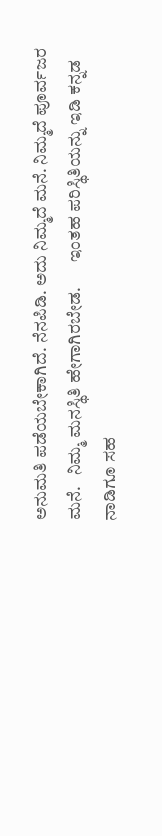ಅನುಮತಿ ಪಡೆಯಬೇಕಾಗಿದೆ. ನೆನಪಿಡಿ. ಅದು ನಿಮ್ಮದೆ ಮನೆ. ನಿಮ್ಮದೆ ಪೂರ್ವಜರ ಮನೆ.   ನಿಮ್ಮ ಮನಸ್ಥಿತಿ ಹೇಗಾಗಿರಬೇಡ.       ಇಂತಹ ಪರಿಸ್ಥಿತಿಯನ್ನು ಇಡಿ ಕನ್ನಡ ನಾಡಿಗೂ ಸಹ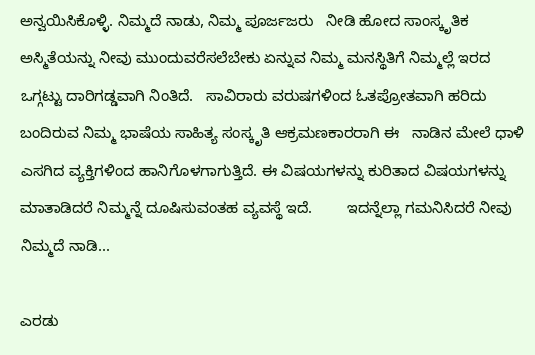ಅನ್ವಯಿಸಿಕೊಳ್ಳಿ. ನಿಮ್ಮದೆ ನಾಡು, ನಿಮ್ಮ ಪೂರ್ಜಜರು   ನೀಡಿ ಹೋದ ಸಾಂಸ್ಕೃತಿಕ   ಅಸ್ಮಿತೆಯನ್ನು ನೀವು ಮುಂದುವರೆಸಲೆಬೇಕು ಏನ್ನುವ ನಿಮ್ಮ ಮನಸ್ಥಿತಿಗೆ ನಿಮ್ಮಲ್ಲೆ ಇರದ ಒಗ್ಗಟ್ಟು ದಾರಿಗಡ್ಡವಾಗಿ ನಿಂತಿದೆ.   ಸಾವಿರಾರು ವರುಷಗಳಿಂದ ಓತಪ್ರೋತವಾಗಿ ಹರಿದು ಬಂದಿರುವ ನಿಮ್ಮ ಭಾಷೆಯ ಸಾಹಿತ್ಯ ಸಂಸ್ಕೃತಿ ಆಕ್ರಮಣಕಾರರಾಗಿ ಈ   ನಾಡಿನ ಮೇಲೆ ಧಾಳಿ ಎಸಗಿದ ವ್ಯಕ್ತಿಗಳಿಂದ ಹಾನಿಗೊಳಗಾಗುತ್ತಿದೆ. ಈ ವಿಷಯಗಳನ್ನು ಕುರಿತಾದ ವಿಷಯಗಳನ್ನು ಮಾತಾಡಿದರೆ ನಿಮ್ಮನ್ನೆ ದೂಷಿಸುವಂತಹ ವ್ಯವಸ್ಥೆ ಇದೆ.        ಇದನ್ನೆಲ್ಲಾ ಗಮನಿಸಿದರೆ ನೀವು ನಿಮ್ಮದೆ ನಾಡಿ...

ಎರಡು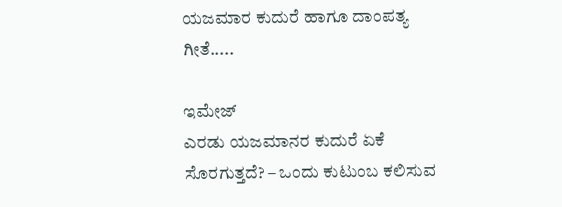ಯಜಮಾರ ಕುದುರೆ ಹಾಗೂ ದಾಂಪತ್ಯ ಗೀತೆ.....

ಇಮೇಜ್
ಎರಡು ಯಜಮಾನರ ಕುದುರೆ ಏಕೆ ಸೊರಗುತ್ತದೆ? – ಒಂದು ಕುಟುಂಬ ಕಲಿಸುವ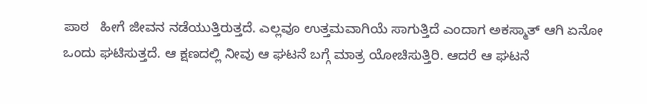ಪಾಠ   ಹೀಗೆ ಜೀವನ ನಡೆಯುತ್ತಿರುತ್ತದೆ. ಎಲ್ಲವೂ ಉತ್ತಮವಾಗಿಯೆ ಸಾಗುತ್ತಿದೆ ಎಂದಾಗ ಅಕಸ್ಮಾತ್ ಆಗಿ ಏನೋ ಒಂದು ಘಟಿಸುತ್ತದೆ. ಆ ಕ್ಷಣದಲ್ಲಿ ನೀವು ಆ ಘಟನೆ ಬಗ್ಗೆ ಮಾತ್ರ ಯೋಚಿಸುತ್ತಿರಿ. ಆದರೆ ಆ ಘಟನೆ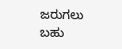ಜರುಗಲು ಬಹು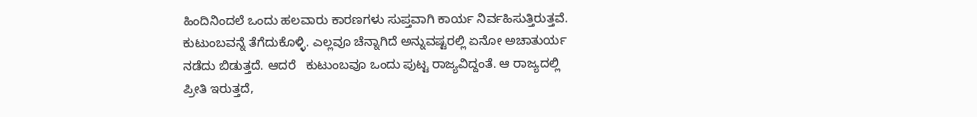ಹಿಂದಿನಿಂದಲೆ ಒಂದು ಹಲವಾರು ಕಾರಣಗಳು ಸುಪ್ತವಾಗಿ ಕಾರ್ಯ ನಿರ್ವಹಿಸುತ್ತಿರುತ್ತವೆ. ಕುಟುಂಬವನ್ನೆ ತೆಗೆದುಕೊಳ್ಳಿ. ಎಲ್ಲವೂ ಚೆನ್ನಾಗಿದೆ ಅನ್ನುವಷ್ಟರಲ್ಲಿ ಏನೋ ಅಚಾತುರ್ಯ ನಡೆದು ಬಿಡುತ್ತದೆ. ಆದರೆ   ಕುಟುಂಬವೂ ಒಂದು ಪುಟ್ಟ ರಾಜ್ಯವಿದ್ದಂತೆ. ಆ ರಾಜ್ಯದಲ್ಲಿ ಪ್ರೀತಿ ಇರುತ್ತದೆ,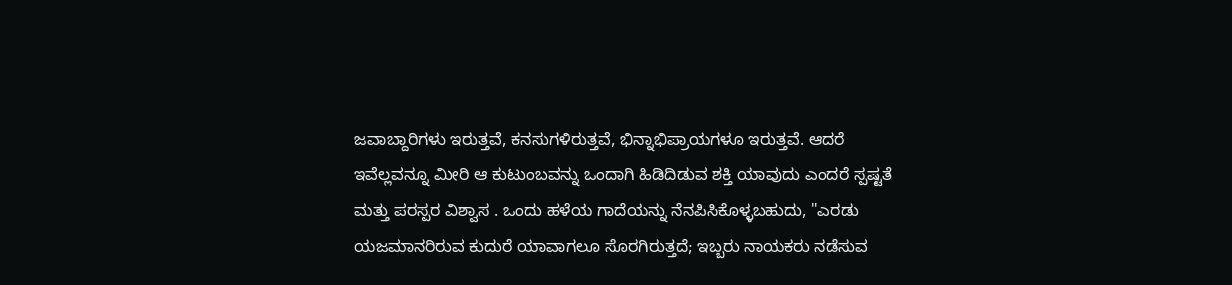ಜವಾಬ್ದಾರಿಗಳು ಇರುತ್ತವೆ, ಕನಸುಗಳಿರುತ್ತವೆ, ಭಿನ್ನಾಭಿಪ್ರಾಯಗಳೂ ಇರುತ್ತವೆ. ಆದರೆ ಇವೆಲ್ಲವನ್ನೂ ಮೀರಿ ಆ ಕುಟುಂಬವನ್ನು ಒಂದಾಗಿ ಹಿಡಿದಿಡುವ ಶಕ್ತಿ ಯಾವುದು ಎಂದರೆ ಸ್ಪಷ್ಟತೆ ಮತ್ತು ಪರಸ್ಪರ ವಿಶ್ವಾಸ . ಒಂದು ಹಳೆಯ ಗಾದೆಯನ್ನು ನೆನಪಿಸಿಕೊಳ್ಳಬಹುದು, "ಎರಡು ಯಜಮಾನರಿರುವ ಕುದುರೆ ಯಾವಾಗಲೂ ಸೊರಗಿರುತ್ತದೆ; ಇಬ್ಬರು ನಾಯಕರು ನಡೆಸುವ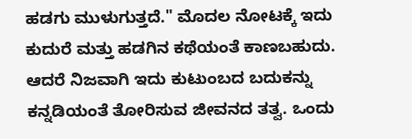ಹಡಗು ಮುಳುಗುತ್ತದೆ." ಮೊದಲ ನೋಟಕ್ಕೆ ಇದು ಕುದುರೆ ಮತ್ತು ಹಡಗಿನ ಕಥೆಯಂತೆ ಕಾಣಬಹುದು. ಆದರೆ ನಿಜವಾಗಿ ಇದು ಕುಟುಂಬದ ಬದುಕನ್ನು ಕನ್ನಡಿಯಂತೆ ತೋರಿಸುವ ಜೀವನದ ತತ್ವ. ಒಂದು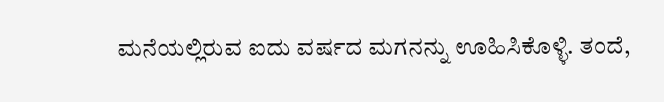ಮನೆಯಲ್ಲಿರುವ ಐದು ವರ್ಷದ ಮಗನನ್ನು ಊಹಿಸಿಕೊಳ್ಳಿ. ತಂದೆ,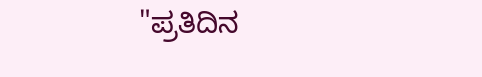"ಪ್ರತಿದಿನ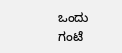ಒಂದು ಗಂಟೆ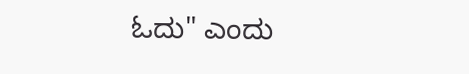ಓದು" ಎಂದು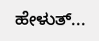ಹೇಳುತ್...